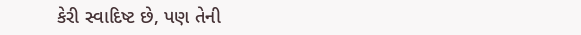કેરી સ્વાદિષ્ટ છે, પણ તેની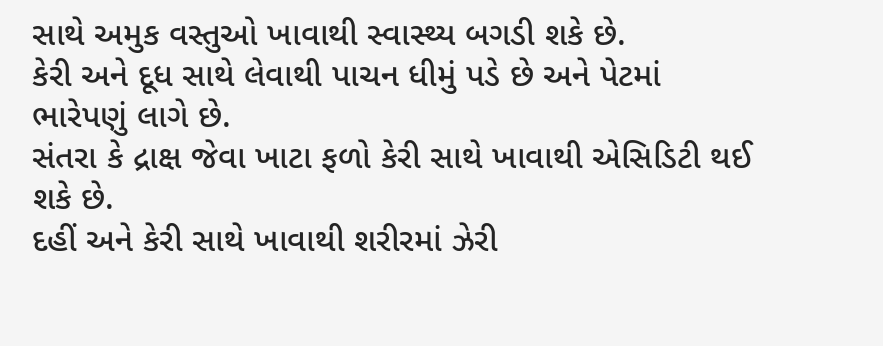સાથે અમુક વસ્તુઓ ખાવાથી સ્વાસ્થ્ય બગડી શકે છે.
કેરી અને દૂધ સાથે લેવાથી પાચન ધીમું પડે છે અને પેટમાં ભારેપણું લાગે છે.
સંતરા કે દ્રાક્ષ જેવા ખાટા ફળો કેરી સાથે ખાવાથી એસિડિટી થઈ શકે છે.
દહીં અને કેરી સાથે ખાવાથી શરીરમાં ઝેરી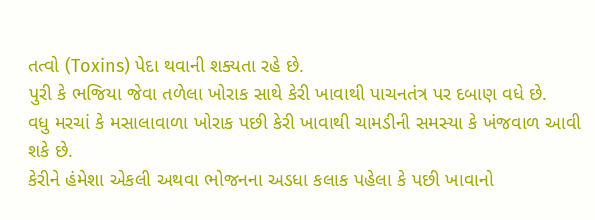તત્વો (Toxins) પેદા થવાની શક્યતા રહે છે.
પુરી કે ભજિયા જેવા તળેલા ખોરાક સાથે કેરી ખાવાથી પાચનતંત્ર પર દબાણ વધે છે.
વધુ મરચાં કે મસાલાવાળા ખોરાક પછી કેરી ખાવાથી ચામડીની સમસ્યા કે ખંજવાળ આવી શકે છે.
કેરીને હંમેશા એકલી અથવા ભોજનના અડધા કલાક પહેલા કે પછી ખાવાનો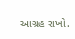આગ્રહ રાખો.